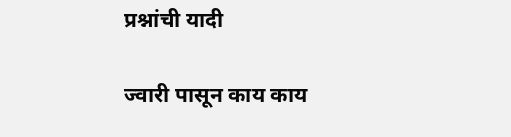प्रश्नांची यादी

ज्वारी पासून काय काय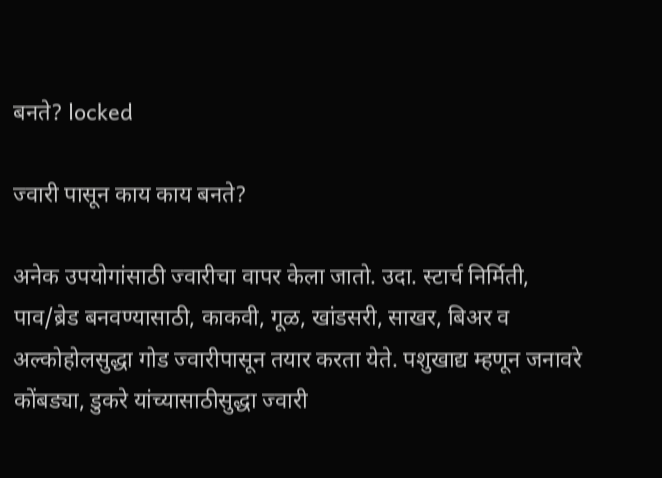बनते? locked

ज्वारी पासून काय काय बनते?

अनेक उपयोगांसाठी ज्वारीचा वापर केला जातो. उदा. स्टार्च निर्मिती, पाव/ब्रेड बनवण्यासाठी, काकवी, गूळ, खांडसरी, साखर, बिअर व अल्कोहोलसुद्धा गोड ज्वारीपासून तयार करता येते. पशुखाद्य म्हणून जनावरे कोंबड्या, डुकरे यांच्यासाठीसुद्धा ज्वारी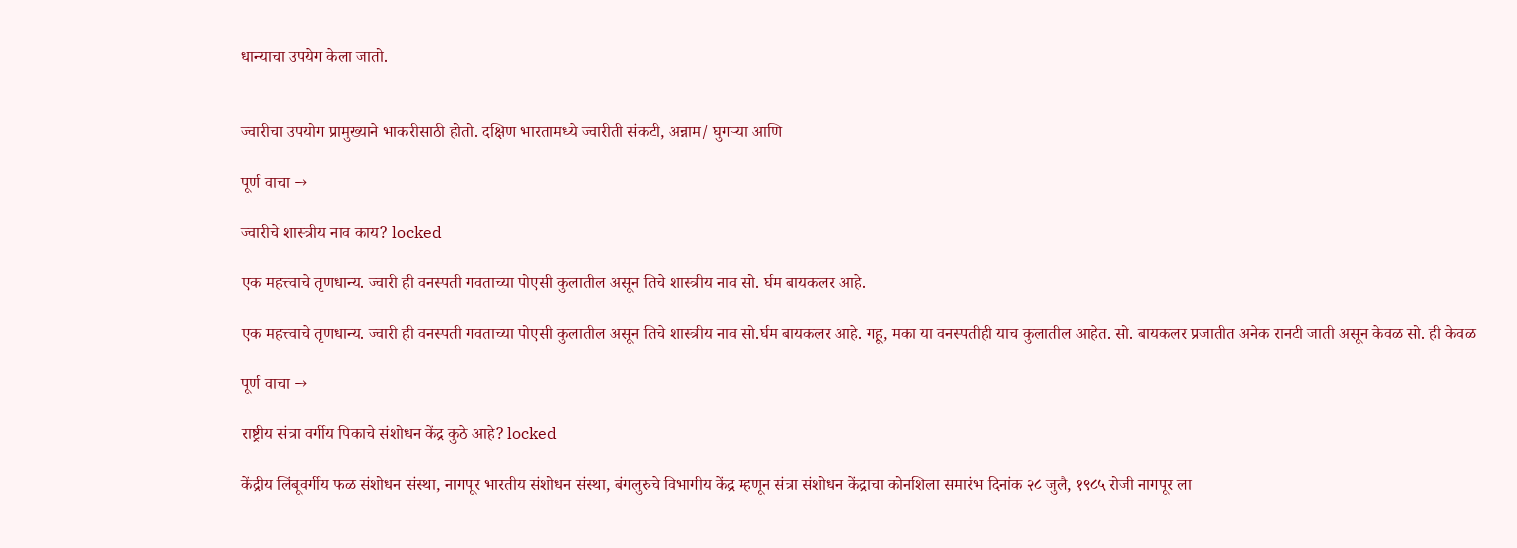धान्याचा उपयेग केला जातो.


ज्वारीचा उपयोग प्रामुख्याने भाकरीसाठी होतो. दक्षिण भारतामध्ये ज्वारीती संकटी, अन्नाम/ घुगऱ्या आणि

पूर्ण वाचा →

ज्वारीचे शास्त्रीय नाव काय? locked

एक महत्त्वाचे तृणधान्य. ज्वारी ही वनस्पती गवताच्या पोएसी कुलातील असून तिचे शास्त्रीय नाव सो. र्घम बायकलर आहे.

एक महत्त्वाचे तृणधान्य. ज्वारी ही वनस्पती गवताच्या पोएसी कुलातील असून तिचे शास्त्रीय नाव सो.र्घम बायकलर आहे. गहू, मका या वनस्पतीही याच कुलातील आहेत. सो. बायकलर प्रजातीत अनेक रानटी जाती असून केवळ सो. ही केवळ

पूर्ण वाचा →

राष्ट्रीय संत्रा वर्गीय पिकाचे संशोधन केंद्र कुठे आहे? locked

केंद्रीय लिंबूवर्गीय फळ संशोधन संस्था, नागपूर भारतीय संशोधन संस्था, बंगलुरुचे विभागीय केंद्र म्हणून संत्रा संशोधन केंद्राचा कोनशिला समारंभ दिनांक २८ जुलै, १९८५ रोजी नागपूर ला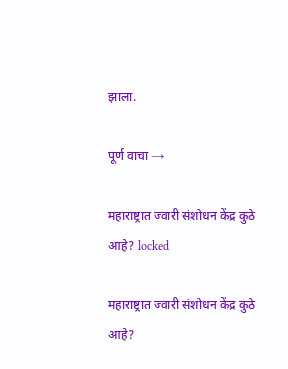झाला.

पूर्ण वाचा →

महाराष्ट्रात ज्वारी संशोधन केंद्र कुठे आहे? locked

महाराष्ट्रात ज्वारी संशोधन केंद्र कुठे आहे?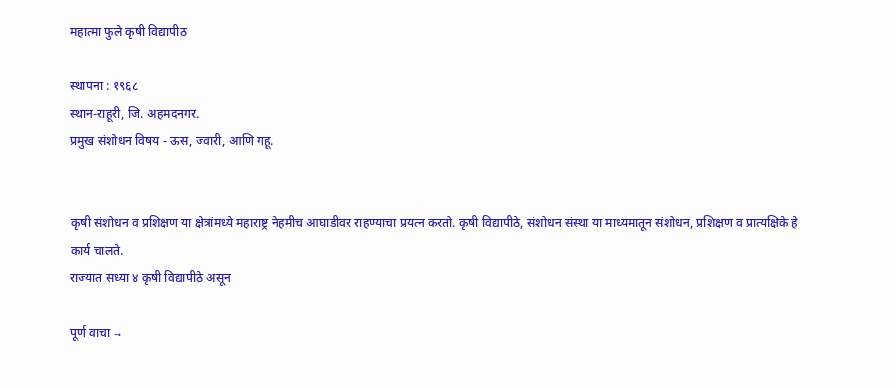महात्मा फुले कृषी विद्यापीठ

स्थापना : १९६८
स्थान-राहूरी, जि. अहमदनगर.
प्रमुख संशोधन विषय - ऊस, ज्वारी, आणि गहू.


कृषी संशोधन व प्रशिक्षण या क्षेत्रांमध्ये महाराष्ट्र नेहमीच आघाडीवर राहण्याचा प्रयत्न करतो. कृषी विद्यापीठे, संशोधन संस्था या माध्यमातून संशोधन, प्रशिक्षण व प्रात्यक्षिके हे कार्य चालते.
राज्यात सध्या ४ कृषी विद्यापीठे असून

पूर्ण वाचा →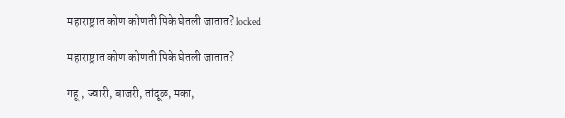महाराष्ट्रात कोण कोणती पिके घेतली जातात? locked

महाराष्ट्रात कोण कोणती पिके घेतली जातात?

गहू , ज्वारी, बाजरी, तांदूळ, मका,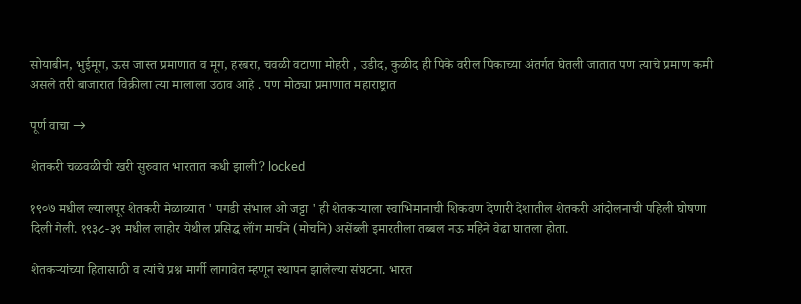सोयाबीन, भुईमूग, ऊस जास्त प्रमाणात व मूग, हरबरा, चवळी वटाणा मोहरी , उडीद, कुळीद ही पिके वरील पिकाच्या अंतर्गत घेतली जातात पण त्याचे प्रमाण कमी असले तरी बाजारात विक्रीला त्या मालाला उठाव आहे . पण मोठ्या प्रमाणात महाराष्ट्रात

पूर्ण वाचा →

शेतकरी चळवळीची खरी सुरुवात भारतात कधी झाली? locked

१९०७ मधील ल्यालपूर शेतकरी मेळाव्यात ' पगडी संभाल ओ जट्टा ' ही शेतकऱ्याला स्वाभिमानाची शिकवण देणारी देशातील शेतकरी आंदोलनाची पहिली घोषणा दिली गेली. १९३८-३९ मधील लाहोर येथील प्रसिद्घ लॉंग मार्चने (मोर्चाने) असेंब्ली इमारतीला तब्बल नऊ महिने वेढा घातला होता.

शेतकऱ्यांच्या हितासाठी व त्यांचे प्रश्न मार्गी लागावेत म्हणून स्थापन झालेल्या संघटना. भारत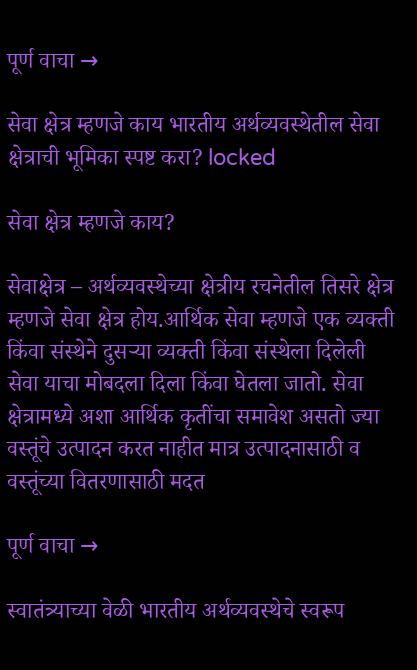पूर्ण वाचा →

सेवा क्षेत्र म्हणजे काय भारतीय अर्थव्यवस्थेतील सेवा क्षेत्राची भूमिका स्पष्ट करा? locked

सेवा क्षेत्र म्हणजे काय?

सेवाक्षेत्र – अर्थव्यवस्थेच्या क्षेत्रीय रचनेतील तिसरे क्षेत्र म्हणजे सेवा क्षेत्र होय.आर्थिक सेवा म्हणजे एक व्यक्ती किंवा संस्थेने दुसऱ्या व्यक्ती किंवा संस्थेला दिलेली सेवा याचा मोबदला दिला किंवा घेतला जातो. सेवा क्षेत्रामध्ये अशा आर्थिक कृतींचा समावेश असतो ज्या वस्तूंचे उत्पादन करत नाहीत मात्र उत्पादनासाठी व वस्तूंच्या वितरणासाठी मदत

पूर्ण वाचा →

स्वातंत्र्याच्या वेळी भारतीय अर्थव्यवस्थेचे स्वरूप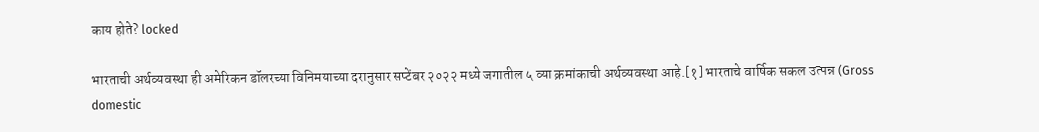काय होते? locked

भारताची अर्थव्यवस्था ही अमेरिकन डॉलरच्या विनिमयाच्या दरानुसार सप्टेंबर २०२२ मध्ये जगातील ५ व्या क्रमांकाची अर्थव्यवस्था आहे.[१] भारताचे वार्षिक सकल उत्पन्न (Gross domestic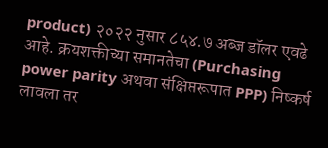product) २०२२ नुसार ८५४.७ अब्ज डॉलर एवढे आहे. क्रयशक्तीच्या समानतेचा (Purchasing power parity अथवा संक्षिप्तरूपात PPP) निष्कर्ष लावला तर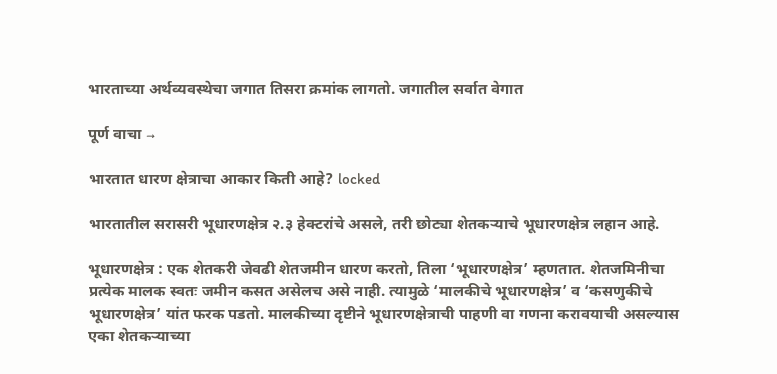भारताच्या अर्थव्यवस्थेचा जगात तिसरा क्रमांक लागतो. जगातील सर्वात वेगात

पूर्ण वाचा →

भारतात धारण क्षेत्राचा आकार किती आहे? locked

भारतातील सरासरी भूधारणक्षेत्र २.३ हेक्टरांचे असले, तरी छोट्या शेतकऱ्याचे भूधारणक्षेत्र लहान आहे.

भूधारणक्षेत्र : एक शेतकरी जेवढी शेतजमीन धारण करतो, तिला ‘भूधारणक्षेत्र’ म्हणतात. शेतजमिनीचा प्रत्येक मालक स्वतः जमीन कसत असेलच असे नाही. त्यामुळे ‘मालकीचे भूधारणक्षेत्र’ व ‘कसणुकीचे भूधारणक्षेत्र’ यांत फरक पडतो. मालकीच्या दृष्टीने भूधारणक्षेत्राची पाहणी वा गणना करावयाची असल्यास एका शेतकऱ्याच्या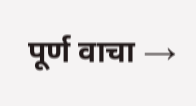पूर्ण वाचा →